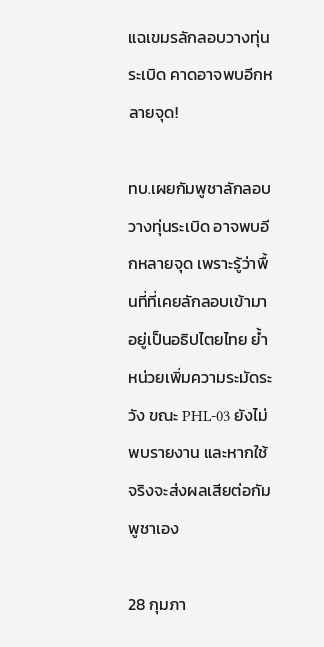แฉเขมรลักลอบวางทุ่นระเบิด คาดอาจพบอีกหลายจุด!

ทบ.เผยกัมพูชาลักลอบวางทุ่นระเบิด อาจพบอีกหลายจุด เพราะรู้ว่าพื้นที่ที่เคยลักลอบเข้ามาอยู่เป็นอธิปไตยไทย ย้ำหน่วยเพิ่มความระมัดระวัง ขณะ PHL-03 ยังไม่พบรายงาน และหากใช้จริงจะส่งผลเสียต่อกัมพูชาเอง

28 กุมภา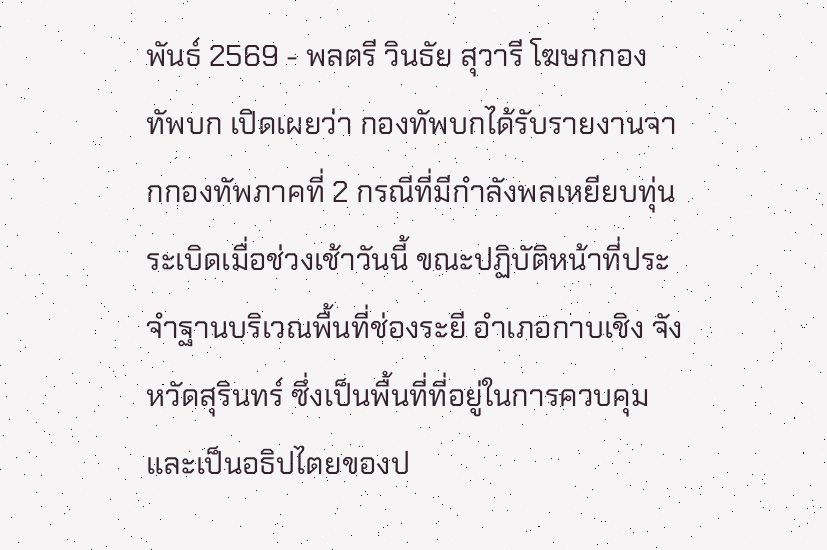พันธ์ 2569 - พลตรี วินธัย สุวารี โฆษกกองทัพบก เปิดเผยว่า กองทัพบกได้รับรายงานจากกองทัพภาคที่ 2 กรณีที่มีกำลังพลเหยียบทุ่นระเบิดเมื่อช่วงเช้าวันนี้ ขณะปฏิบัติหน้าที่ประจำฐานบริเวณพื้นที่ช่องระยี อำเภอกาบเชิง จังหวัดสุรินทร์ ซึ่งเป็นพื้นที่ที่อยู่ในการควบคุมและเป็นอธิปไตยของป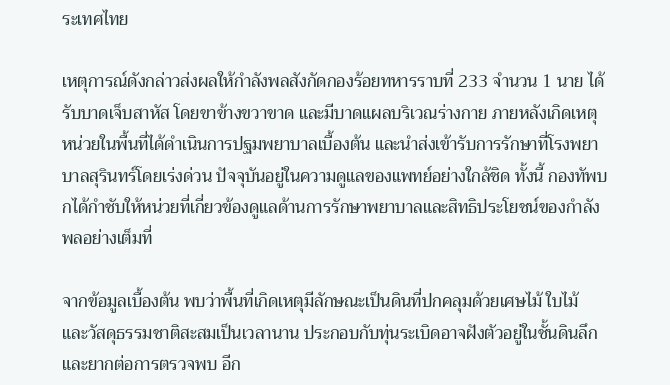ระเทศไทย

เหตุการณ์ดังกล่าวส่งผลให้กำลังพลสังกัดกองร้อยทหารราบที่ 233 จำนวน 1 นาย ได้รับบาดเจ็บสาหัส โดยขาข้างขวาขาด และมีบาดแผลบริเวณร่างกาย ภายหลังเกิดเหตุ หน่วยในพื้นที่ได้ดำเนินการปฐมพยาบาลเบื้องต้น และนำส่งเข้ารับการรักษาที่โรงพยาบาลสุรินทร์โดยเร่งด่วน ปัจจุบันอยู่ในความดูแลของแพทย์อย่างใกล้ชิด ทั้งนี้ กองทัพบกได้กำชับให้หน่วยที่เกี่ยวข้องดูแลด้านการรักษาพยาบาลและสิทธิประโยชน์ของกำลังพลอย่างเต็มที่

จากข้อมูลเบื้องต้น พบว่าพื้นที่เกิดเหตุมีลักษณะเป็นดินที่ปกคลุมด้วยเศษไม้ ใบไม้ และวัสดุธรรมชาติสะสมเป็นเวลานาน ประกอบกับทุ่นระเบิดอาจฝังตัวอยู่ในชั้นดินลึกและยากต่อการตรวจพบ อีก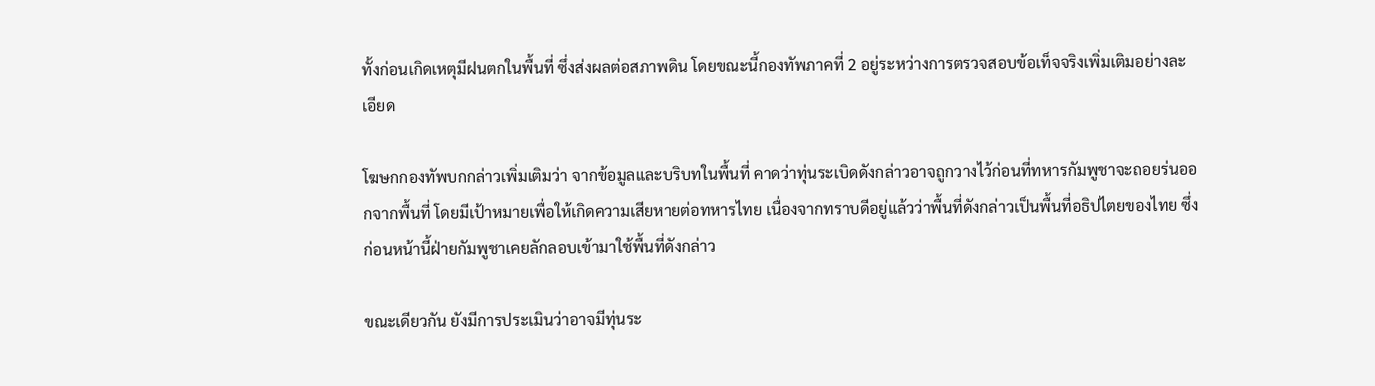ทั้งก่อนเกิดเหตุมีฝนตกในพื้นที่ ซึ่งส่งผลต่อสภาพดิน โดยขณะนี้กองทัพภาคที่ 2 อยู่ระหว่างการตรวจสอบข้อเท็จจริงเพิ่มเติมอย่างละเอียด

โฆษกกองทัพบกกล่าวเพิ่มเติมว่า จากข้อมูลและบริบทในพื้นที่ คาดว่าทุ่นระเบิดดังกล่าวอาจถูกวางไว้ก่อนที่ทหารกัมพูชาจะถอยร่นออกจากพื้นที่ โดยมีเป้าหมายเพื่อให้เกิดความเสียหายต่อทหารไทย เนื่องจากทราบดีอยู่แล้วว่าพื้นที่ดังกล่าวเป็นพื้นที่อธิปไตยของไทย ซึ่งก่อนหน้านี้ฝ่ายกัมพูชาเคยลักลอบเข้ามาใช้พื้นที่ดังกล่าว

ขณะเดียวกัน ยังมีการประเมินว่าอาจมีทุ่นระ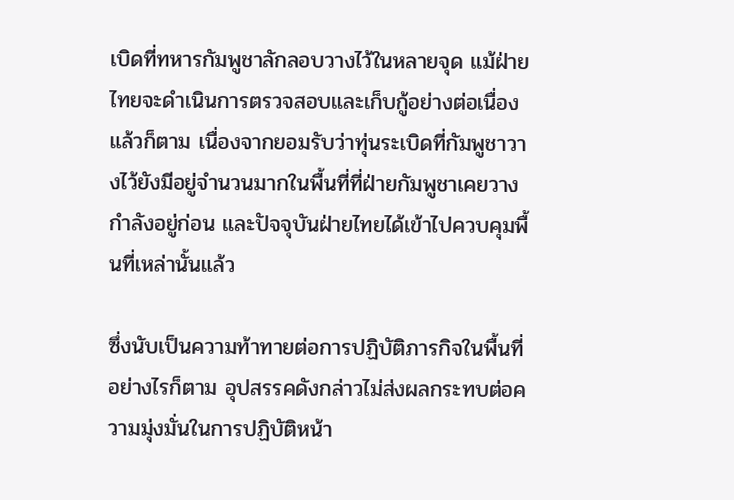เบิดที่ทหารกัมพูชาลักลอบวางไว้ในหลายจุด แม้ฝ่ายไทยจะดำเนินการตรวจสอบและเก็บกู้อย่างต่อเนื่องแล้วก็ตาม เนื่องจากยอมรับว่าทุ่นระเบิดที่กัมพูชาวางไว้ยังมีอยู่จำนวนมากในพื้นที่ที่ฝ่ายกัมพูชาเคยวางกำลังอยู่ก่อน และปัจจุบันฝ่ายไทยได้เข้าไปควบคุมพื้นที่เหล่านั้นแล้ว

ซึ่งนับเป็นความท้าทายต่อการปฏิบัติภารกิจในพื้นที่ อย่างไรก็ตาม อุปสรรคดังกล่าวไม่ส่งผลกระทบต่อความมุ่งมั่นในการปฏิบัติหน้า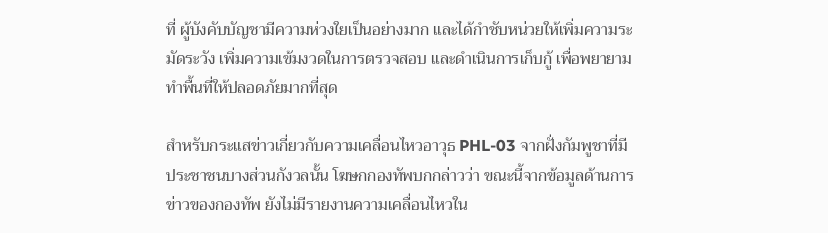ที่ ผู้บังคับบัญชามีความห่วงใยเป็นอย่างมาก และได้กำชับหน่วยให้เพิ่มความระมัดระวัง เพิ่มความเข้มงวดในการตรวจสอบ และดำเนินการเก็บกู้ เพื่อพยายามทำพื้นที่ให้ปลอดภัยมากที่สุด

สำหรับกระแสข่าวเกี่ยวกับความเคลื่อนไหวอาวุธ PHL-03 จากฝั่งกัมพูชาที่มีประชาชนบางส่วนกังวลนั้น โฆษกกองทัพบกกล่าวว่า ขณะนี้จากข้อมูลด้านการข่าวของกองทัพ ยังไม่มีรายงานความเคลื่อนไหวใน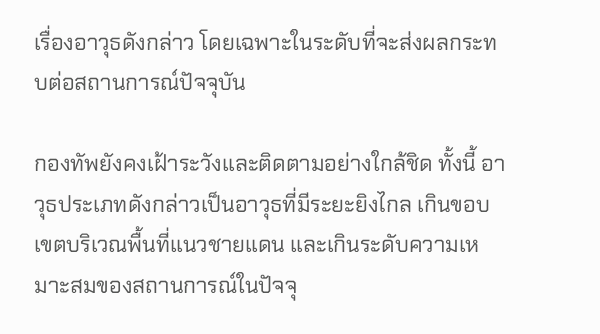เรื่องอาวุธดังกล่าว โดยเฉพาะในระดับที่จะส่งผลกระทบต่อสถานการณ์ปัจจุบัน

กองทัพยังคงเฝ้าระวังและติดตามอย่างใกล้ชิด ทั้งนี้ อาวุธประเภทดังกล่าวเป็นอาวุธที่มีระยะยิงไกล เกินขอบเขตบริเวณพื้นที่แนวชายแดน และเกินระดับความเหมาะสมของสถานการณ์ในปัจจุ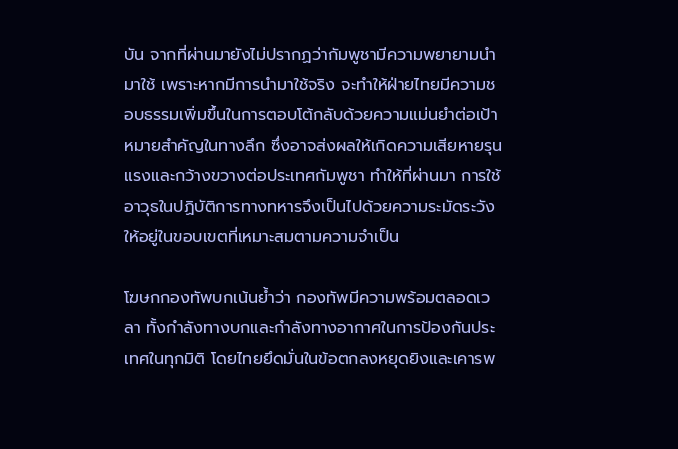บัน จากที่ผ่านมายังไม่ปรากฏว่ากัมพูชามีความพยายามนำมาใช้ เพราะหากมีการนำมาใช้จริง จะทำให้ฝ่ายไทยมีความชอบธรรมเพิ่มขึ้นในการตอบโต้กลับด้วยความแม่นยำต่อเป้าหมายสำคัญในทางลึก ซึ่งอาจส่งผลให้เกิดความเสียหายรุนแรงและกว้างขวางต่อประเทศกัมพูชา ทำให้ที่ผ่านมา การใช้อาวุธในปฏิบัติการทางทหารจึงเป็นไปด้วยความระมัดระวัง ให้อยู่ในขอบเขตที่เหมาะสมตามความจำเป็น

โฆษกกองทัพบกเน้นย้ำว่า กองทัพมีความพร้อมตลอดเวลา ทั้งกำลังทางบกและกำลังทางอากาศในการป้องกันประเทศในทุกมิติ โดยไทยยึดมั่นในข้อตกลงหยุดยิงและเคารพ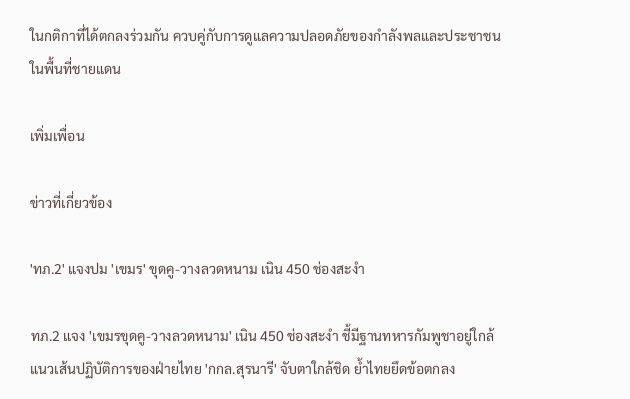ในกติกาที่ได้ตกลงร่วมกัน ควบคู่กับการดูแลความปลอดภัยของกำลังพลและประชาชนในพื้นที่ชายแดน

เพิ่มเพื่อน

ข่าวที่เกี่ยวข้อง

'ทภ.2' แจงปม 'เขมร' ขุดคู-วางลวดหนาม เนิน 450 ช่องสะงำ

ทภ.2 แจง 'เขมรขุดคู-วางลวดหนาม' เนิน 450 ช่องสะงำ ชี้มีฐานทหารกัมพูชาอยู่ใกล้แนวเส้นปฏิบัติการของฝ่ายไทย 'กกล.สุรนารี' จับตาใกล้ชิด ย้ำไทยยึดข้อตกลง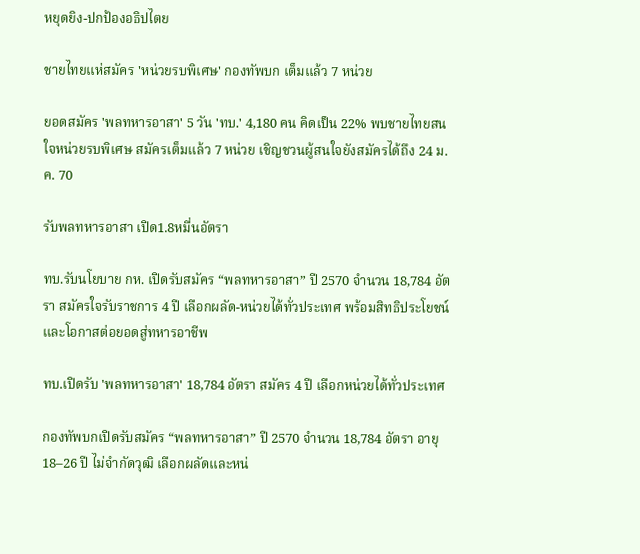หยุดยิง-ปกป้องอธิปไตย

ชายไทยแห่สมัคร 'หน่วยรบพิเศษ' กองทัพบก เต็มแล้ว 7 หน่วย

ยอดสมัคร 'พลทหารอาสา' 5 วัน 'ทบ.' 4,180 คน คิดเป็น 22% พบชายไทยสนใจหน่วยรบพิเศษ สมัครเต็มแล้ว 7 หน่วย เชิญชวนผู้สนใจยังสมัครได้ถึง 24 ม.ค. 70

รับพลทหารอาสา เปิด1.8หมื่นอัตรา

ทบ.รับนโยบาย กห. เปิดรับสมัคร “พลทหารอาสา” ปี 2570 จำนวน 18,784 อัตรา สมัครใจรับราชการ 4 ปี เลือกผลัด-หน่วยได้ทั่วประเทศ พร้อมสิทธิประโยชน์และโอกาสต่อยอดสู่ทหารอาชีพ

ทบ.เปิดรับ 'พลทหารอาสา' 18,784 อัตรา สมัคร 4 ปี เลือกหน่วยได้ทั่วประเทศ

กองทัพบกเปิดรับสมัคร “พลทหารอาสา” ปี 2570 จำนวน 18,784 อัตรา อายุ 18–26 ปี ไม่จำกัดวุฒิ เลือกผลัดและหน่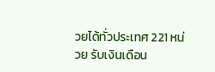วยได้ทั่วประเทศ 221 หน่วย รับเงินเดือน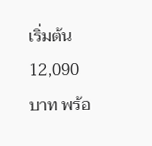เริ่มต้น 12,090 บาท พร้อ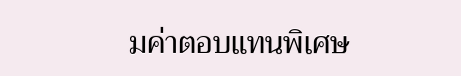มค่าตอบแทนพิเศษ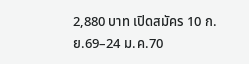2,880 บาท เปิดสมัคร 10 ก.ย.69–24 ม.ค.70